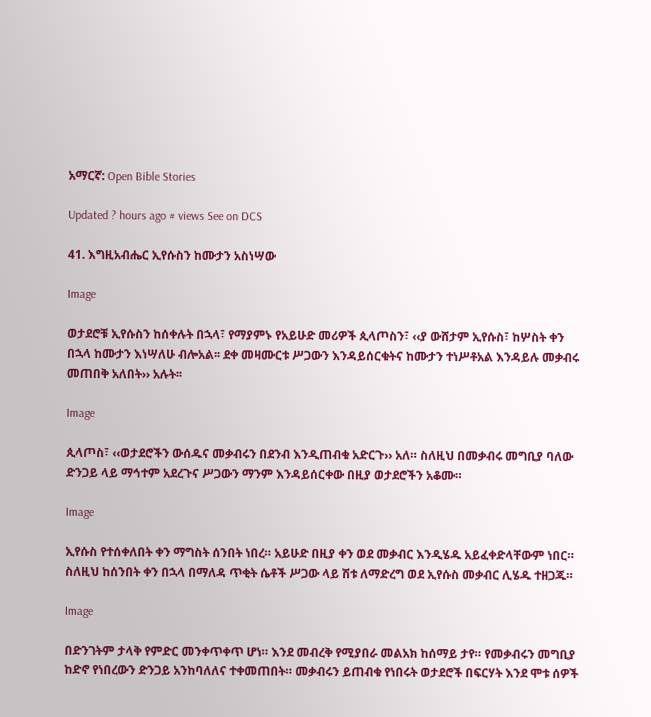አማርኛ: Open Bible Stories

Updated ? hours ago # views See on DCS

41. እግዚአብሔር ኢየሱስን ከሙታን አስነሣው

Image

ወታደሮቹ ኢየሱስን ከሰቀሉት በኋላ፣ የማያምኑ የአይሁድ መሪዎች ጲላጦስን፣ ‹‹ያ ውሸታም ኢየሱስ፣ ከሦስት ቀን በኋላ ከሙታን እነሣለሁ ብሎአል፡፡ ደቀ መዛሙርቱ ሥጋውን እንዳይሰርቁትና ከሙታን ተነሥቶአል እንዳይሉ መቃብሩ መጠበቅ አለበት›› አሉት፡፡

Image

ጲላጦስ፣ ‹‹ወታደሮችን ውሰዱና መቃብሩን በደንብ እንዲጠብቁ አድርጉ›› አለ። ስለዚህ በመቃብሩ መግቢያ ባለው ድንጋይ ላይ ማኅተም አደረጉና ሥጋውን ማንም እንዳይሰርቀው በዚያ ወታደሮችን አቆሙ።

Image

ኢየሱስ የተሰቀለበት ቀን ማግስት ሰንበት ነበረ። አይሁድ በዚያ ቀን ወደ መቃብር እንዲሄዱ አይፈቀድላቸውም ነበር። ስለዚህ ከሰንበት ቀን በኋላ በማለዳ ጥቂት ሴቶች ሥጋው ላይ ሽቱ ለማድረግ ወደ ኢየሱስ መቃብር ሊሄዱ ተዘጋጁ።

Image

በድንገትም ታላቅ የምድር መንቀጥቀጥ ሆነ። እንደ መብረቅ የሚያበራ መልአክ ከሰማይ ታየ። የመቃብሩን መግቢያ ከድኖ የነበረውን ድንጋይ አንከባለለና ተቀመጠበት። መቃብሩን ይጠብቁ የነበሩት ወታደሮች በፍርሃት እንደ ሞቱ ሰዎች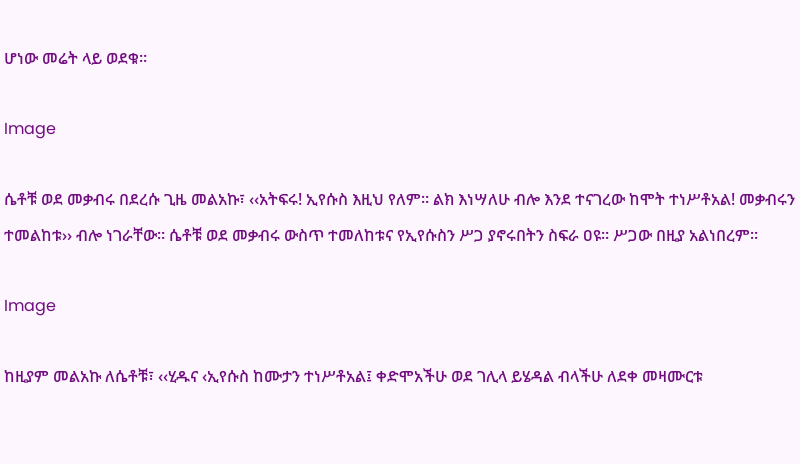ሆነው መሬት ላይ ወደቁ።

Image

ሴቶቹ ወደ መቃብሩ በደረሱ ጊዜ መልአኩ፣ ‹‹አትፍሩ! ኢየሱስ እዚህ የለም። ልክ እነሣለሁ ብሎ እንደ ተናገረው ከሞት ተነሥቶአል! መቃብሩን ተመልከቱ›› ብሎ ነገራቸው። ሴቶቹ ወደ መቃብሩ ውስጥ ተመለከቱና የኢየሱስን ሥጋ ያኖሩበትን ስፍራ ዐዩ። ሥጋው በዚያ አልነበረም።

Image

ከዚያም መልአኩ ለሴቶቹ፣ ‹‹ሂዱና ‹ኢየሱስ ከሙታን ተነሥቶአል፤ ቀድሞአችሁ ወደ ገሊላ ይሄዳል ብላችሁ ለደቀ መዛሙርቱ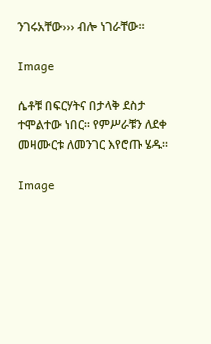ንገሩአቸው››› ብሎ ነገራቸው።

Image

ሴቶቹ በፍርሃትና በታላቅ ደስታ ተሞልተው ነበር። የምሥራቹን ለደቀ መዛሙርቱ ለመንገር እየሮጡ ሄዱ።

Image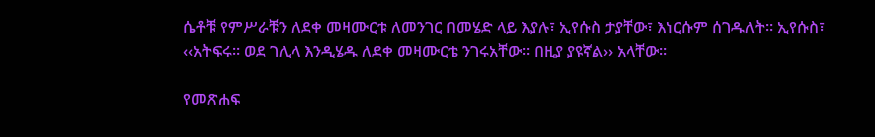ሴቶቹ የምሥራቹን ለደቀ መዛሙርቱ ለመንገር በመሄድ ላይ እያሉ፣ ኢየሱስ ታያቸው፣ እነርሱም ሰገዱለት። ኢየሱስ፣ ‹‹አትፍሩ። ወደ ገሊላ እንዲሄዱ ለደቀ መዛሙርቴ ንገሩአቸው። በዚያ ያዩኛል›› አላቸው።

የመጽሐፍ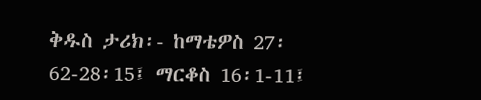ቅዱስ ታሪክ፡- ከማቴዎስ 27፡62-28፡15፤ ማርቆስ 16፡1-11፤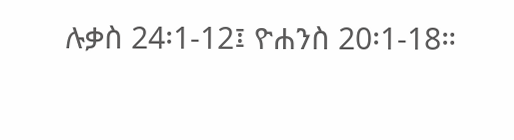ሉቃስ 24፡1-12፤ ዮሐንስ 20፡1-18።